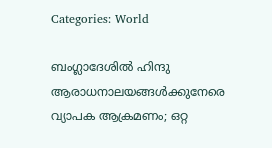Categories: World

ബംഗ്ലാദേശില്‍ ഹിന്ദു ആരാധനാലയങ്ങള്‍ക്കുനേരെ വ്യാപക ആക്രമണം; ഒറ്റ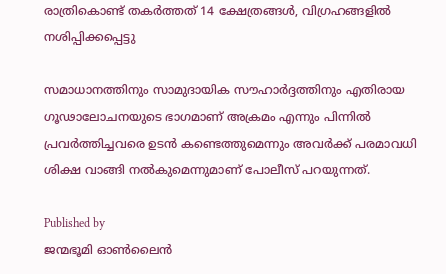രാത്രികൊണ്ട് തകര്‍ത്തത് 14 ക്ഷേത്രങ്ങള്‍, വിഗ്രഹങ്ങളില്‍ നശിപ്പിക്കപ്പെട്ടു

സമാധാനത്തിനും സാമുദായിക സൗഹാര്‍ദ്ദത്തിനും എതിരായ ഗൂഢാലോചനയുടെ ഭാഗമാണ് അക്രമം എന്നും പിന്നില്‍ പ്രവര്‍ത്തിച്ചവരെ ഉടന്‍ കണ്ടെത്തുമെന്നും അവര്‍ക്ക് പരമാവധി ശിക്ഷ വാങ്ങി നല്‍കുമെന്നുമാണ് പോലീസ് പറയുന്നത്.

Published by
ജന്മഭൂമി ഓണ്‍ലൈന്‍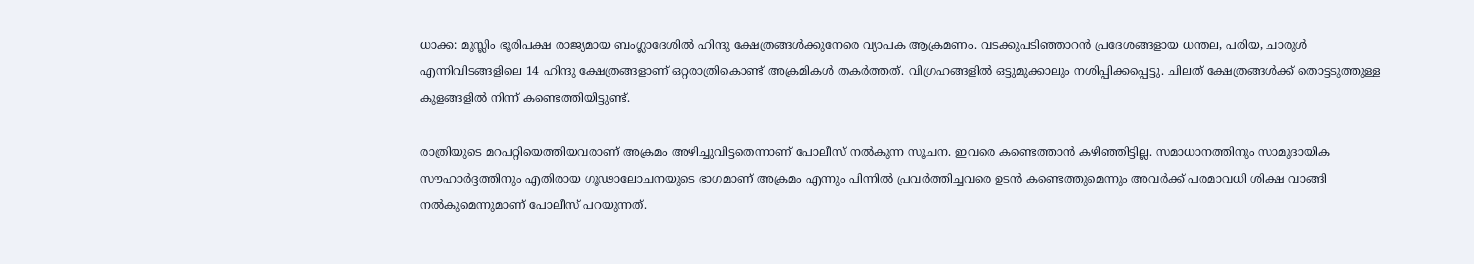ധാക്ക: മുസ്ലിം ഭൂരിപക്ഷ രാജ്യമായ ബംഗ്ലാദേശില്‍ ഹിന്ദു ക്ഷേത്രങ്ങള്‍ക്കുനേരെ വ്യാപക ആക്രമണം. വടക്കുപടിഞ്ഞാറന്‍ പ്രദേശങ്ങളായ ധന്തല, പരിയ, ചാരുള്‍ എന്നിവിടങ്ങളിലെ 14 ഹിന്ദു ക്ഷേത്രങ്ങളാണ് ഒറ്റരാത്രികൊണ്ട് അക്രമികള്‍ തകര്‍ത്തത്. വിഗ്രഹങ്ങളില്‍ ഒട്ടുമുക്കാലും നശിപ്പിക്കപ്പെട്ടു. ചിലത് ക്ഷേത്രങ്ങള്‍ക്ക് തൊട്ടടുത്തുള്ള കുളങ്ങളില്‍ നിന്ന് കണ്ടെത്തിയിട്ടുണ്ട്.

രാത്രിയുടെ മറപറ്റിയെത്തിയവരാണ് അക്രമം അഴിച്ചുവിട്ടതെന്നാണ് പോലീസ് നല്‍കുന്ന സൂചന. ഇവരെ കണ്ടെത്താന്‍ കഴിഞ്ഞിട്ടില്ല. സമാധാനത്തിനും സാമുദായിക സൗഹാര്‍ദ്ദത്തിനും എതിരായ ഗൂഢാലോചനയുടെ ഭാഗമാണ് അക്രമം എന്നും പിന്നില്‍ പ്രവര്‍ത്തിച്ചവരെ ഉടന്‍ കണ്ടെത്തുമെന്നും അവര്‍ക്ക് പരമാവധി ശിക്ഷ വാങ്ങി നല്‍കുമെന്നുമാണ് പോലീസ് പറയുന്നത്.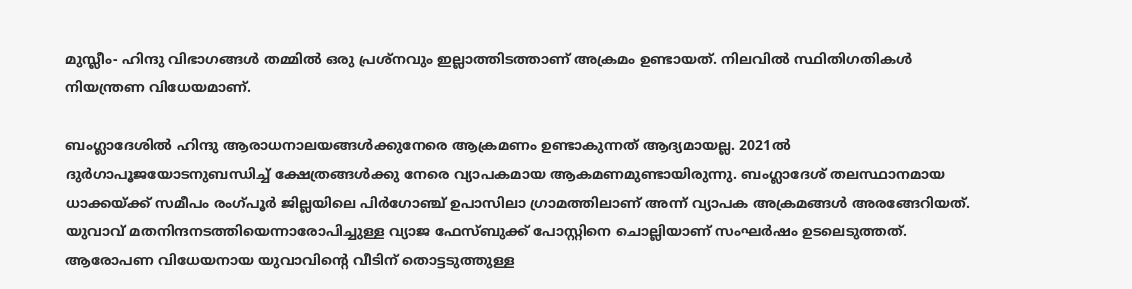മുസ്ലീം- ഹിന്ദു വിഭാഗങ്ങള്‍ തമ്മില്‍ ഒരു പ്രശ്നവും ഇല്ലാത്തിടത്താണ് അക്രമം ഉണ്ടായത്. നിലവില്‍ സ്ഥിതിഗതികള്‍ നിയന്ത്രണ വിധേയമാണ്.

ബംഗ്ലാദേശില്‍ ഹിന്ദു ആരാധനാലയങ്ങള്‍ക്കുനേരെ ആക്രമണം ഉണ്ടാകുന്നത് ആദ്യമായല്ല. 2021ല്‍ ദുര്‍ഗാപൂജയോടനുബന്ധിച്ച്‌ ക്ഷേത്രങ്ങള്‍ക്കു നേരെ വ്യാപകമായ ആകമണമുണ്ടായിരുന്നു. ബംഗ്ലാദേശ് തലസ്ഥാനമായ ധാക്കയ്‌ക്ക് സമീപം രംഗ്പൂര്‍ ജില്ലയിലെ പിര്‍ഗോഞ്ച് ഉപാസിലാ ഗ്രാമത്തിലാണ് അന്ന് വ്യാപക അക്രമങ്ങള്‍ അരങ്ങേറിയത്. യുവാവ് മതനിന്ദനടത്തിയെന്നാരോപിച്ചുള്ള വ്യാജ ഫേസ്ബുക്ക് പോസ്റ്റിനെ ചൊല്ലിയാണ് സംഘര്‍ഷം ഉടലെടുത്തത്. ആരോപണ വിധേയനായ യുവാവിന്റെ വീടിന് തൊട്ടടുത്തുള്ള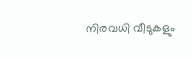നിരവധി വീടുകളും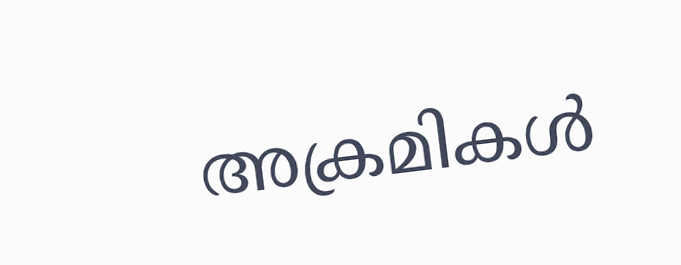അക്രമികള്‍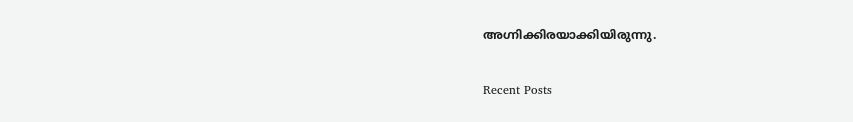അഗ്നിക്കിരയാക്കിയിരുന്നു.

Recent Posts